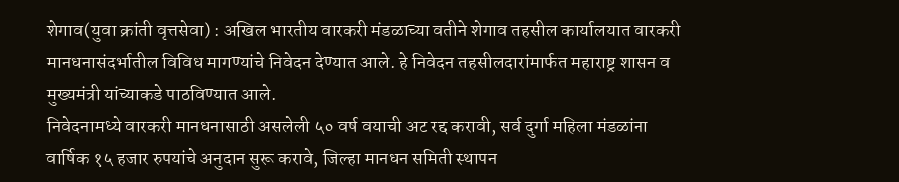शेगाव(युवा क्रांती वृत्तसेवा) : अखिल भारतीय वारकरी मंडळाच्या वतीने शेगाव तहसील कार्यालयात वारकरी मानधनासंदर्भातील विविध मागण्यांचे निवेदन देण्यात आले. हे निवेदन तहसीलदारांमार्फत महाराष्ट्र शासन व मुख्यमंत्री यांच्याकडे पाठविण्यात आले.
निवेदनामध्ये वारकरी मानधनासाठी असलेली ५० वर्ष वयाची अट रद्द करावी, सर्व दुर्गा महिला मंडळांना वार्षिक १५ हजार रुपयांचे अनुदान सुरू करावे, जिल्हा मानधन समिती स्थापन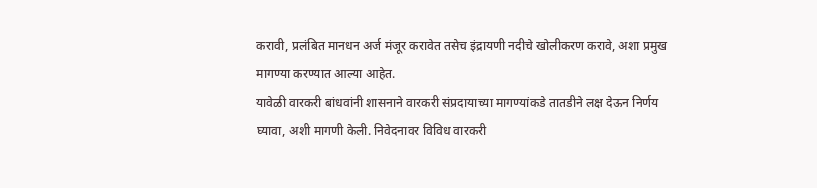करावी, प्रलंबित मानधन अर्ज मंजूर करावेत तसेच इंद्रायणी नदीचे खोलीकरण करावे, अशा प्रमुख मागण्या करण्यात आल्या आहेत.
यावेळी वारकरी बांधवांनी शासनाने वारकरी संप्रदायाच्या मागण्यांकडे तातडीने लक्ष देऊन निर्णय घ्यावा, अशी मागणी केली. निवेदनावर विविध वारकरी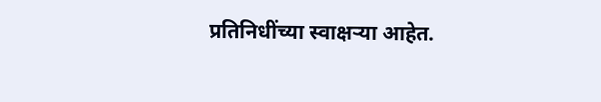प्रतिनिधींच्या स्वाक्षऱ्या आहेत.